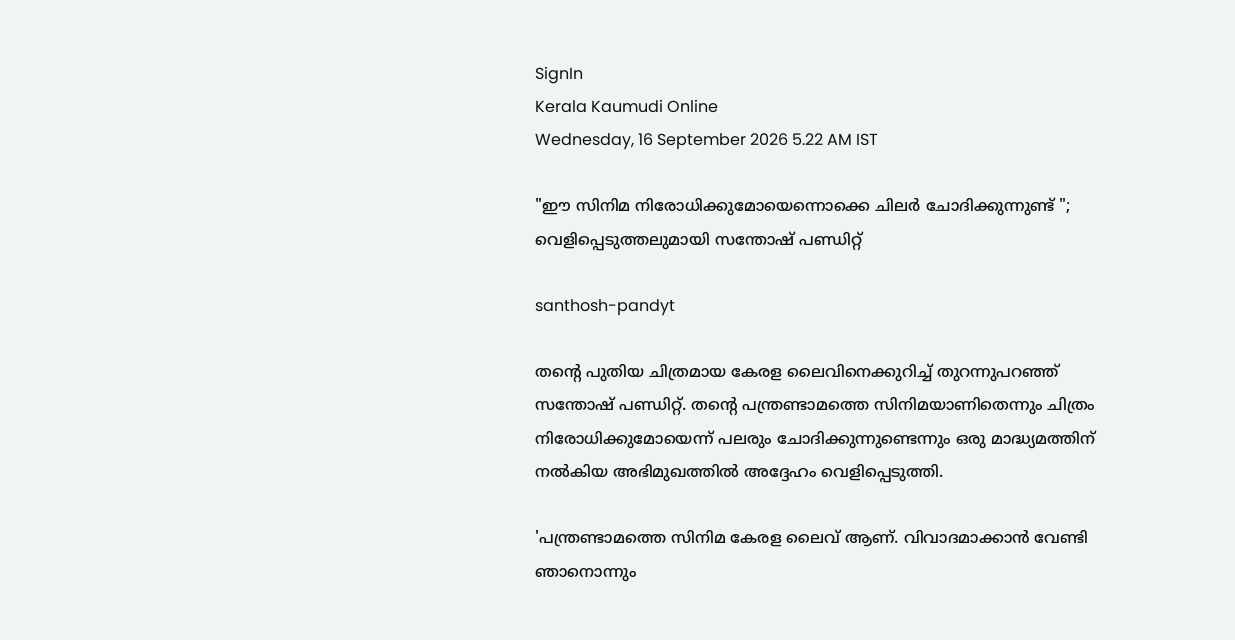SignIn
Kerala Kaumudi Online
Wednesday, 16 September 2026 5.22 AM IST

"ഈ സിനിമ നിരോധിക്കുമോയെന്നൊക്കെ ചിലർ ചോദിക്കുന്നുണ്ട് "; വെളിപ്പെടുത്തലുമായി സന്തോഷ് പണ്ഡിറ്റ്

santhosh-pandyt

തന്റെ പുതിയ ചിത്രമായ കേരള ലൈവിനെക്കുറിച്ച് തുറന്നുപറഞ്ഞ് സന്തോഷ് പണ്ഡിറ്റ്. തന്റെ പന്ത്രണ്ടാമത്തെ സിനിമയാണിതെന്നും ചിത്രം നിരോധിക്കുമോയെന്ന് പലരും ചോദിക്കുന്നുണ്ടെന്നും ഒരു മാദ്ധ്യമത്തിന് നൽകിയ അഭിമുഖത്തിൽ അദ്ദേഹം വെളിപ്പെടുത്തി.

'പന്ത്രണ്ടാമത്തെ സിനിമ കേരള ലൈവ് ആണ്. വിവാദമാക്കാൻ വേണ്ടി ഞാനൊന്നും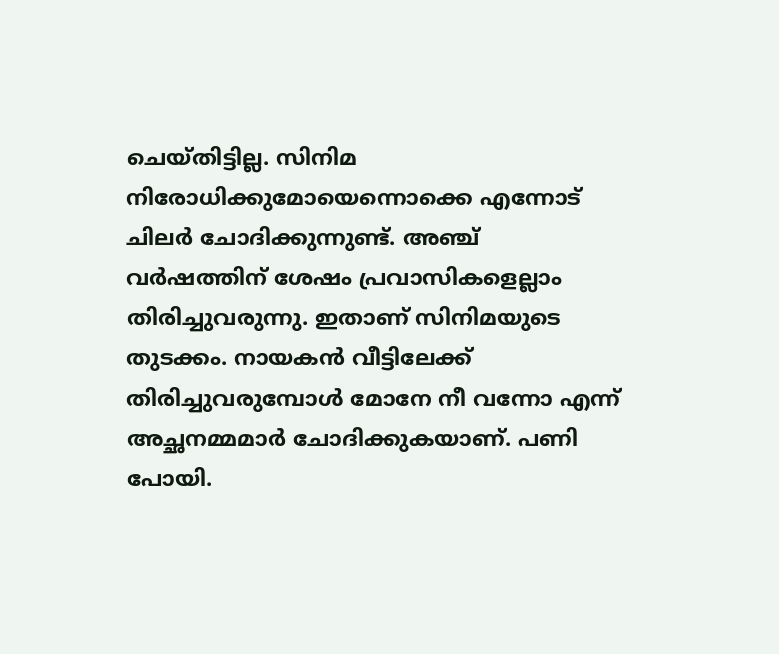ചെയ്തിട്ടില്ല. സിനിമ നിരോധിക്കുമോയെന്നൊക്കെ എന്നോട് ചിലർ ചോദിക്കുന്നുണ്ട്. അഞ്ച് വർഷത്തിന് ശേഷം പ്രവാസികളെല്ലാം തിരിച്ചുവരുന്നു. ഇതാണ് സിനിമയുടെ തുടക്കം. നായകൻ വീട്ടിലേക്ക് തിരിച്ചുവരുമ്പോൾ മോനേ നീ വന്നോ എന്ന് അച്ഛനമ്മമാർ ചോദിക്കുകയാണ്. പണി പോയി.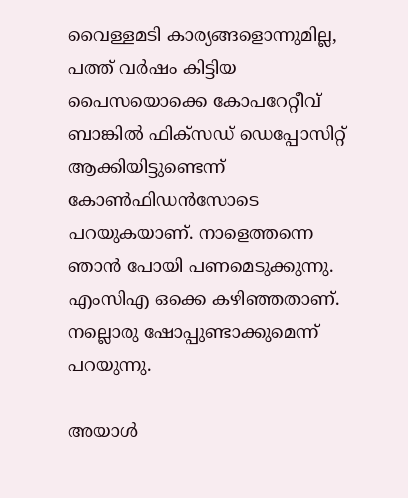വൈള്ളമടി കാര്യങ്ങളൊന്നുമില്ല, പത്ത് വർഷം കിട്ടിയ പൈസയൊക്കെ കോപറേറ്റീവ് ബാങ്കിൽ ഫിക്സഡ് ഡെപ്പോസിറ്റ് ആക്കിയിട്ടുണ്ടെന്ന് കോൺഫിഡൻസോടെ പറയുകയാണ്. നാളെത്തന്നെ ഞാൻ പോയി പണമെടുക്കുന്നു. എംസിഎ ഒക്കെ കഴിഞ്ഞതാണ്. നല്ലൊരു ഷോപ്പുണ്ടാക്കുമെന്ന് പറയുന്നു.

അയാൾ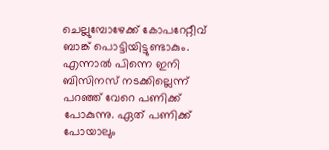ചെല്ലുമ്പോഴേക്ക്‌ കോപറേറ്റീവ് ബാങ്ക് പൊട്ടിയിട്ടുണ്ടാകും. എന്നാൽ പിന്നെ ഇനി ബിസിനസ് നടക്കില്ലെന്ന് പറഞ്ഞ് വേറെ പണിക്ക് പോകുന്നു. ഏത് പണിക്ക് പോയാലും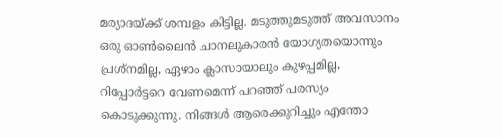മര്യാദയ്ക്ക് ശമ്പളം കിട്ടില്ല. മടുത്തുമടുത്ത് അവസാനം ഒരു ഓൺലൈൻ ചാനലുകാരൻ യോഗ്യതയൊന്നും പ്രശ്നമില്ല, ഏഴാം ക്ലാസായാലും കുഴപ്പമില്ല, റിപ്പോർട്ടറെ വേണമെന്ന് പറഞ്ഞ് പരസ്യം കൊടുക്കുന്നു. നിങ്ങൾ ആരെക്കുറിച്ചും എന്തോ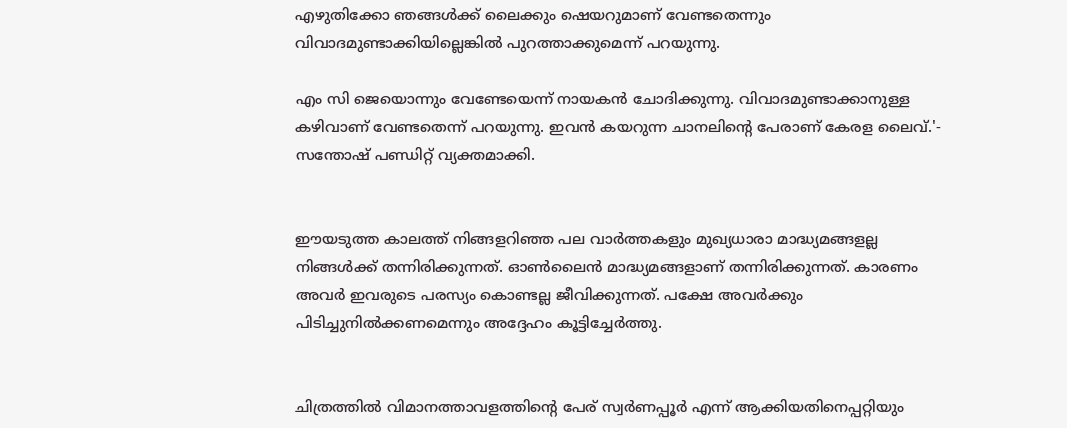എഴുതിക്കോ ഞങ്ങൾക്ക് ലൈക്കും ഷെയറുമാണ് വേണ്ടതെന്നും വിവാദമുണ്ടാക്കിയില്ലെങ്കിൽ പുറത്താക്കുമെന്ന് പറയുന്നു.

എം സി ജെയൊന്നും വേണ്ടേയെന്ന് നായകൻ ചോദിക്കുന്നു. വിവാദമുണ്ടാക്കാനുള്ള കഴിവാണ് വേണ്ടതെന്ന് പറയുന്നു. ഇവൻ കയറുന്ന ചാനലിന്റെ പേരാണ് കേരള ലൈവ്.'- സന്തോഷ് പണ്ഡിറ്റ് വ്യക്തമാക്കി.


ഈയടുത്ത കാലത്ത് നിങ്ങളറിഞ്ഞ പല വാർത്തകളും മുഖ്യധാരാ മാദ്ധ്യമങ്ങളല്ല നിങ്ങൾക്ക് തന്നിരിക്കുന്നത്. ഓൺലൈൻ മാദ്ധ്യമങ്ങളാണ് തന്നിരിക്കുന്നത്. കാരണം അവർ ഇവരുടെ പരസ്യം കൊണ്ടല്ല ജീവിക്കുന്നത്. പക്ഷേ അവർക്കും പിടിച്ചുനിൽക്കണമെന്നും അദ്ദേഹം കൂട്ടിച്ചേർത്തു.


ചിത്രത്തിൽ വിമാനത്താവളത്തിന്റെ പേര് സ്വർണപ്പൂർ എന്ന് ആക്കിയതിനെപ്പറ്റിയും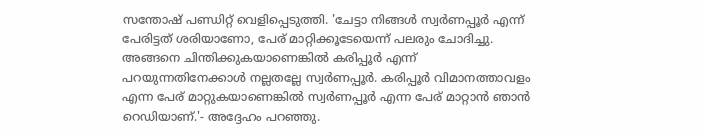സന്തോഷ് പണ്ഡിറ്റ് വെളിപ്പെടുത്തി. 'ചേട്ടാ നിങ്ങൾ സ്വർണപ്പൂർ എന്ന് പേരിട്ടത് ശരിയാണോ, പേര് മാറ്റിക്കൂടേയെന്ന് പലരും ചോദിച്ചു. അങ്ങനെ ചിന്തിക്കുകയാണെങ്കിൽ കരിപ്പൂർ എന്ന് പറയുന്നതിനേക്കാൾ നല്ലതല്ലേ സ്വർണപ്പൂർ. കരിപ്പൂർ വിമാനത്താവളം എന്ന പേര് മാറ്റുകയാണെങ്കിൽ സ്വർണപ്പൂർ എന്ന പേര് മാറ്റാൻ ഞാൻ റെഡിയാണ്.'- അദ്ദേഹം പറഞ്ഞു.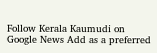Follow Kerala Kaumudi on Google News Add as a preferred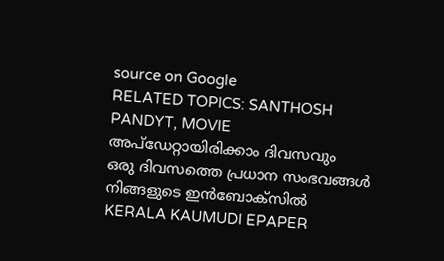source on Google
RELATED TOPICS: SANTHOSH PANDYT, MOVIE
അപ്ഡേറ്റായിരിക്കാം ദിവസവും
ഒരു ദിവസത്തെ പ്രധാന സംഭവങ്ങൾ നിങ്ങളുടെ ഇൻബോക്സിൽ
KERALA KAUMUDI EPAPER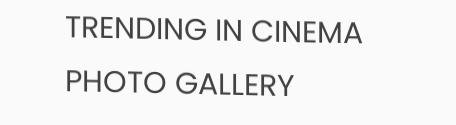TRENDING IN CINEMA
PHOTO GALLERY